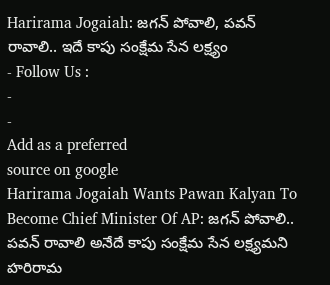Harirama Jogaiah: జగన్ పోవాలి, పవన్ రావాలి.. ఇదే కాపు సంక్షేమ సేన లక్ష్యం
- Follow Us :
-
-
Add as a preferred
source on google
Harirama Jogaiah Wants Pawan Kalyan To Become Chief Minister Of AP: జగన్ పోవాలి.. పవన్ రావాలి అనేదే కాపు సంక్షేమ సేన లక్ష్యమని హరిరామ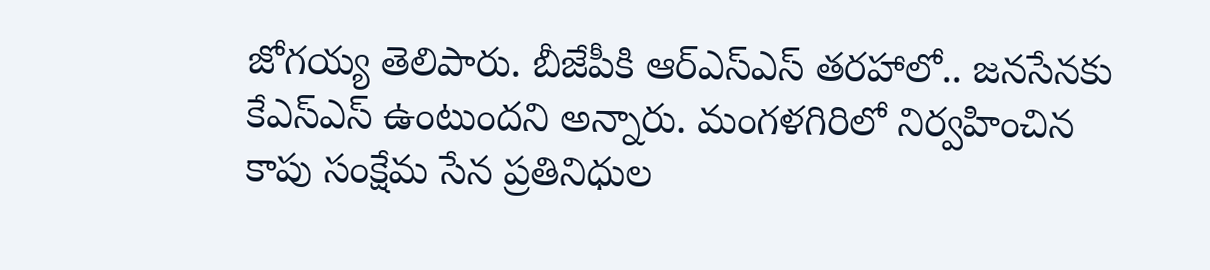జోగయ్య తెలిపారు. బీజేపీకి ఆర్ఎస్ఎస్ తరహాలో.. జనసేనకు కేఎస్ఎస్ ఉంటుందని అన్నారు. మంగళగిరిలో నిర్వహించిన కాపు సంక్షేమ సేన ప్రతినిధుల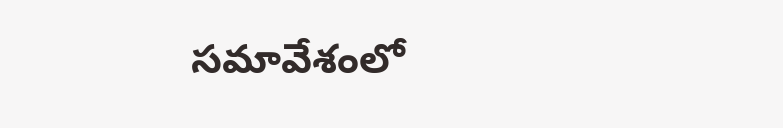సమావేశంలో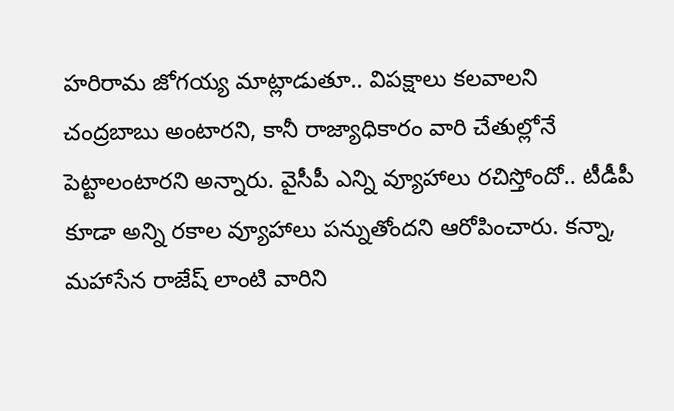హరిరామ జోగయ్య మాట్లాడుతూ.. విపక్షాలు కలవాలని చంద్రబాబు అంటారని, కానీ రాజ్యాధికారం వారి చేతుల్లోనే పెట్టాలంటారని అన్నారు. వైసీపీ ఎన్ని వ్యూహాలు రచిస్తోందో.. టీడీపీ కూడా అన్ని రకాల వ్యూహాలు పన్నుతోందని ఆరోపించారు. కన్నా, మహాసేన రాజేష్ లాంటి వారిని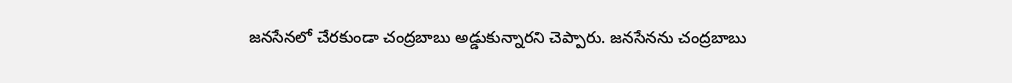జనసేనలో చేరకుండా చంద్రబాబు అడ్డుకున్నారని చెప్పారు. జనసేనను చంద్రబాబు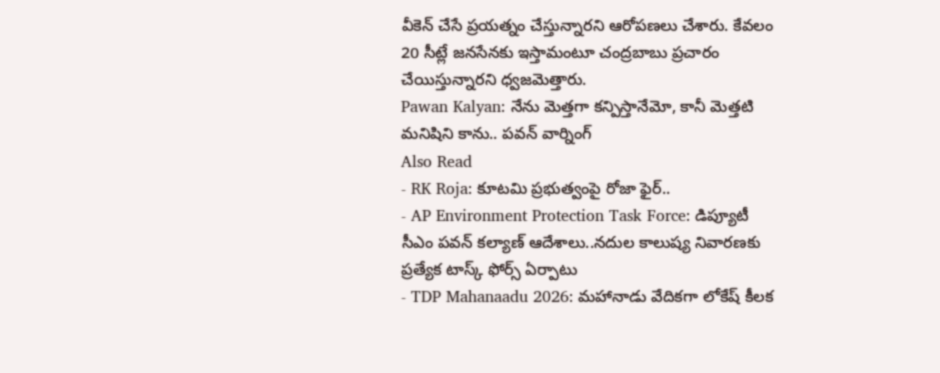వీకెన్ చేసే ప్రయత్నం చేస్తున్నారని ఆరోపణలు చేశారు. కేవలం 20 సీట్లే జనసేనకు ఇస్తామంటూ చంద్రబాబు ప్రచారం చేయిస్తున్నారని ధ్వజమెత్తారు.
Pawan Kalyan: నేను మెత్తగా కన్పిస్తానేమో, కానీ మెత్తటి మనిషిని కాను.. పవన్ వార్నింగ్
Also Read
- RK Roja: కూటమి ప్రభుత్వంపై రోజా ఫైర్..
- AP Environment Protection Task Force: డిప్యూటీ సీఎం పవన్ కల్యాణ్ ఆదేశాలు..నదుల కాలుష్య నివారణకు ప్రత్యేక టాస్క్ ఫోర్స్ ఏర్పాటు
- TDP Mahanaadu 2026: మహానాడు వేదికగా లోకేష్ కీలక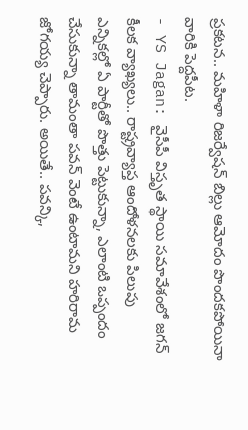ప్రకటన.. మహిళా రిజర్వేషన్ బిల్లు ఆమోదం పొందకపోయినా వారికి పెద్దపీట.
- YS Jagan: వైసీపీ విస్తృత స్థాయి సమావేశంలో జగన్ కీలక వ్యాఖ్యలు.. రాష్ట్రవ్యాప్త ఆందోళనలకు పిలుపు
ఎన్నికల్లో ఏ పార్టీతో పొత్తు పెట్టుకున్నా, ఎలాంటి ఒప్పందం చేసుకున్నా తామంతా పవన్ వెంటే ఉంటామని హరిరామ జోగయ్య చెప్పారు. అయితే.. పవన్కి,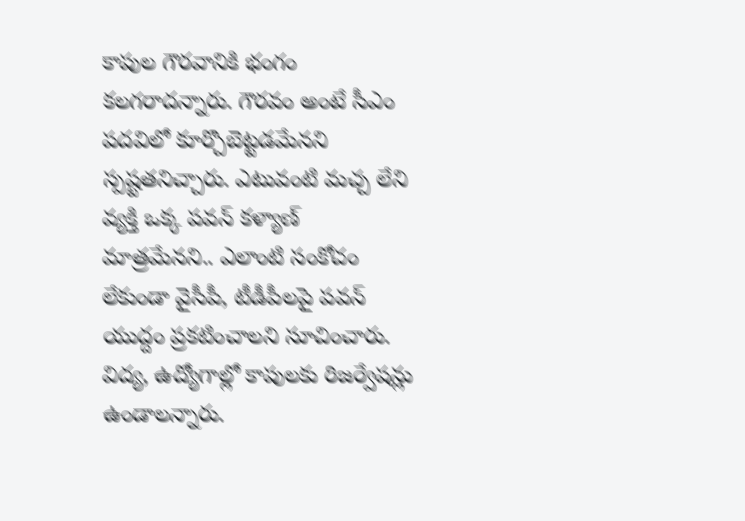కాపుల గౌరవానికి భంగం కలగరాదన్నారు. గౌరవం అంటే సీఎం పదవిలో కూర్చొబెట్టడమేనని స్పష్టతనిచ్చారు. ఎటువంటి మచ్చ లేని వ్యక్తి ఒక్క పవన్ కళ్యాణ్ మాత్రమేనని.. ఎలాంటి సంకోచం లేకుండా వైసీపీ, టీడీపీలపై పవన్ యుద్దం ప్రకటించాలని సూచించారు. విద్య, ఉద్యోగాల్లో కాపులకు రిజర్వేషన్లు ఉండాలన్నారు.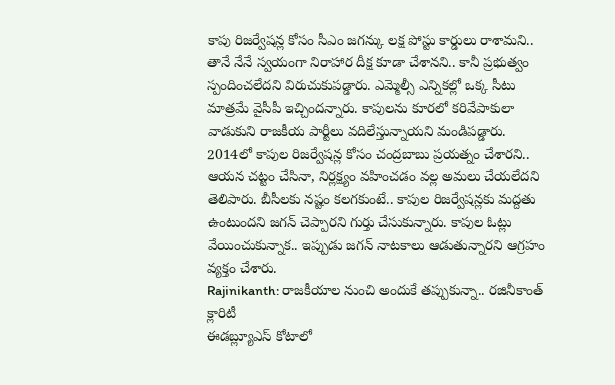కాపు రిజర్వేషన్ల కోసం సీఎం జగన్కు లక్ష పోస్టు కార్డులు రాశామని.. తానే నేనే స్వయంగా నిరాహార దీక్ష కూడా చేశానని.. కానీ ప్రభుత్వం స్పందించలేదని విరుచుకుపడ్డారు. ఎమ్మెల్సీ ఎన్నికల్లో ఒక్క సీటు మాత్రమే వైసీపీ ఇచ్చిందన్నారు. కాపులను కూరలో కరివేపాకులా వాడుకుని రాజకీయ పార్టీలు వదిలేస్తున్నాయని మండిపడ్డారు. 2014లో కాపుల రిజర్వేషన్ల కోసం చంద్రబాబు ప్రయత్నం చేశారని.. ఆయన చట్టం చేసినా, నిర్లక్ష్యం వహించడం వల్ల అమలు చేయలేదని తెలిపారు. బీసీలకు నష్టం కలగకుంటే.. కాపుల రిజర్వేషన్లకు మద్దతు ఉంటుందని జగన్ చెప్పారని గుర్తు చేసుకున్నారు. కాపుల ఓట్లు వేయించుకున్నాక.. ఇప్పుడు జగన్ నాటకాలు ఆడుతున్నారని ఆగ్రహం వ్యక్తం చేశారు.
Rajinikanth: రాజకీయాల నుంచి అందుకే తప్పుకున్నా.. రజినీకాంత్ క్లారిటీ
ఈడబ్ల్యూఎస్ కోటాలో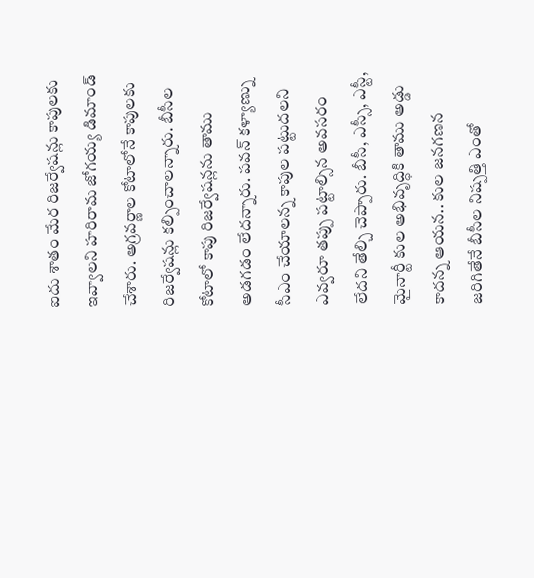ఐదు శాతం మేర రిజర్వేషన్లు కాపులకు ఇవ్వాలని హరిరామ జోగయ్య డిమాండ్ చేశారు. అగ్రవర్ణాల కోటాలోనే కాపులకు రిజర్వేషన్లు కల్పించాలన్నారు. బీసీల కోటాలో కాపు రిజర్వేషన్లను తాము అడగడం లేదన్నారు. పవన్ కళ్యాణ్ను సీఎం చేయాలన్న కాపుల పట్టుదలని ఎవ్వరూ తప్పు పట్టాల్సిన అవసరం లేదని తేల్చి చెప్పారు. బీసీ, ఎస్సీ, ఎస్టీ, మైనార్టీ కుల అభివృద్ధికి తాము అడ్డు కాదన్న ఆయన.. కుల జనగణన జరిగితేనే బీసీల నిష్పత్తి ఎంతో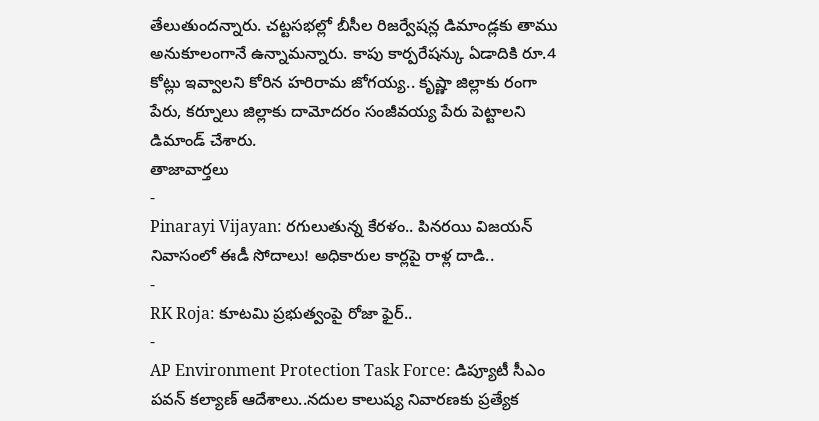తేలుతుందన్నారు. చట్టసభల్లో బీసీల రిజర్వేషన్ల డిమాండ్లకు తాము అనుకూలంగానే ఉన్నామన్నారు. కాపు కార్పరేషన్కు ఏడాదికి రూ.4 కోట్లు ఇవ్వాలని కోరిన హరిరామ జోగయ్య.. కృష్ణా జిల్లాకు రంగా పేరు, కర్నూలు జిల్లాకు దామోదరం సంజీవయ్య పేరు పెట్టాలని డిమాండ్ చేశారు.
తాజావార్తలు
-
Pinarayi Vijayan: రగులుతున్న కేరళం.. పినరయి విజయన్ నివాసంలో ఈడీ సోదాలు! అధికారుల కార్లపై రాళ్ల దాడి..
-
RK Roja: కూటమి ప్రభుత్వంపై రోజా ఫైర్..
-
AP Environment Protection Task Force: డిప్యూటీ సీఎం పవన్ కల్యాణ్ ఆదేశాలు..నదుల కాలుష్య నివారణకు ప్రత్యేక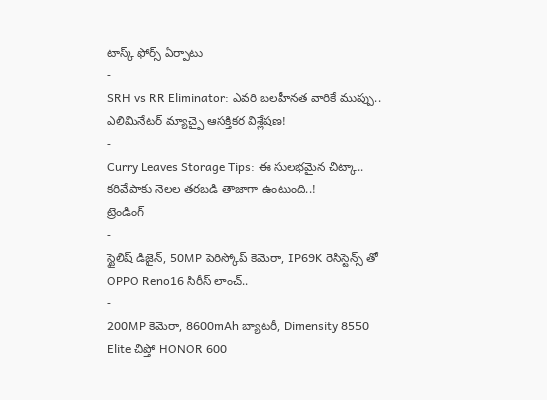టాస్క్ ఫోర్స్ ఏర్పాటు
-
SRH vs RR Eliminator: ఎవరి బలహీనత వారికే ముప్పు.. ఎలిమినేటర్ మ్యాచ్పై ఆసక్తికర విశ్లేషణ!
-
Curry Leaves Storage Tips: ఈ సులభమైన చిట్కా.. కరివేపాకు నెలల తరబడి తాజాగా ఉంటుంది..!
ట్రెండింగ్
-
స్టైలిష్ డిజైన్, 50MP పెరిస్కోప్ కెమెరా, IP69K రెసిస్టెన్స్ తో OPPO Reno16 సిరీస్ లాంచ్..
-
200MP కెమెరా, 8600mAh బ్యాటరీ, Dimensity 8550 Elite చిప్తో HONOR 600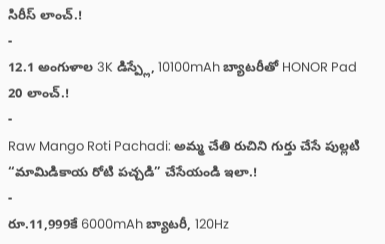సిరీస్ లాంచ్.!
-
12.1 అంగుళాల 3K డిస్ప్లే, 10100mAh బ్యాటరీతో HONOR Pad 20 లాంచ్.!
-
Raw Mango Roti Pachadi: అమ్మ చేతి రుచిని గుర్తు చేసే పుల్లటి “మామిడికాయ రోటి పచ్చడి” చేసేయండి ఇలా.!
-
రూ.11,999కే 6000mAh బ్యాటరీ, 120Hz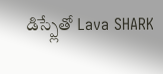డిస్ప్లేతో Lava SHARK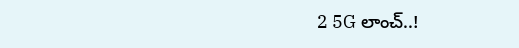2 5G లాంచ్..!